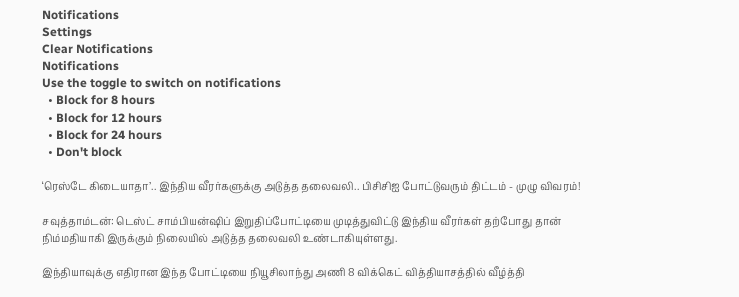Notifications
Settings
Clear Notifications
Notifications
Use the toggle to switch on notifications
  • Block for 8 hours
  • Block for 12 hours
  • Block for 24 hours
  • Don't block

‘ரெஸ்டே கிடையாதா’.. இந்திய வீரர்களுக்கு அடுத்த தலைவலி.. பிசிசிஐ போட்டுவரும் திட்டம் - முழு விவரம்!

சவுத்தாம்டன்: டெஸ்ட் சாம்பியன்ஷிப் இறுதிப்போட்டியை முடித்துவிட்டு இந்திய வீரர்கள் தற்போது தான் நிம்மதியாகி இருக்கும் நிலையில் அடுத்த தலைவலி உண்டாகியுள்ளது.

இந்தியாவுக்கு எதிரான இந்த போட்டியை நியூசிலாந்து அணி 8 விக்கெட் வித்தியாசத்தில் வீழ்த்தி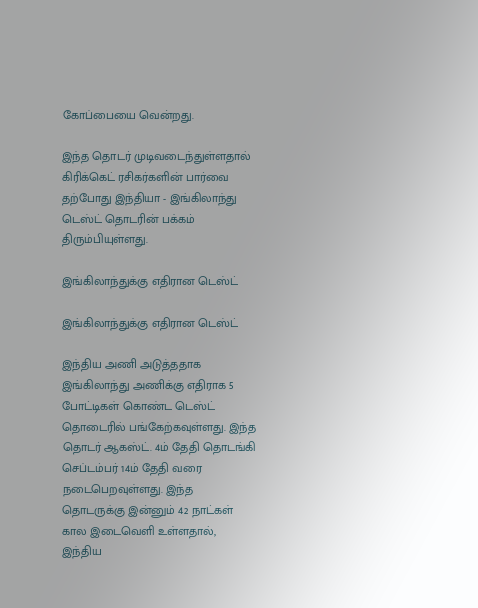கோப்பையை வென்றது.

இந்த தொடர் முடிவடைந்துள்ளதால் கிரிக்கெட் ரசிகர்களின் பார்வை தற்போது இந்தியா - இங்கிலாந்து டெஸ்ட் தொடரின் பக்கம் திரும்பியுள்ளது.

இங்கிலாந்துக்கு எதிரான டெஸ்ட்

இங்கிலாந்துக்கு எதிரான டெஸ்ட்

இந்திய அணி அடுத்ததாக இங்கிலாந்து அணிக்கு எதிராக 5 போட்டிகள் கொண்ட டெஸ்ட் தொடைரில் பங்கேற்கவுள்ளது. இந்த தொடர் ஆகஸ்ட். 4ம் தேதி தொடங்கி செப்டம்பர் 14ம் தேதி வரை நடைபெறவுள்ளது. இந்த தொடருக்கு இன்னும் 42 நாட்கள் கால இடைவெளி உள்ளதால், இந்திய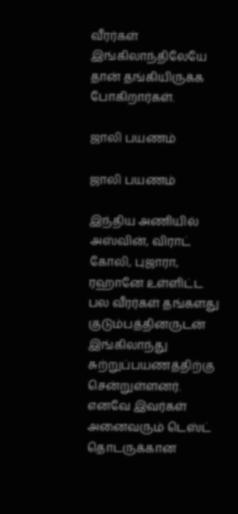வீரர்கள் இங்கிலாந்திலேயே தான் தங்கியிருக்க போகிறார்கள்.

ஜாலி பயணம்

ஜாலி பயணம்

இந்திய அணியில் அஸ்வின், விராட் கோலி, புஜாரா, ரஹானே உள்ளிட்ட பல வீரர்கள் தங்களது குடும்பத்தினருடன் இங்கிலாந்து சுற்றுப்பயணத்திற்கு சென்றுள்ளனர். எனவே இவர்கள் அனைவரும் டெஸ்ட் தொடருக்கான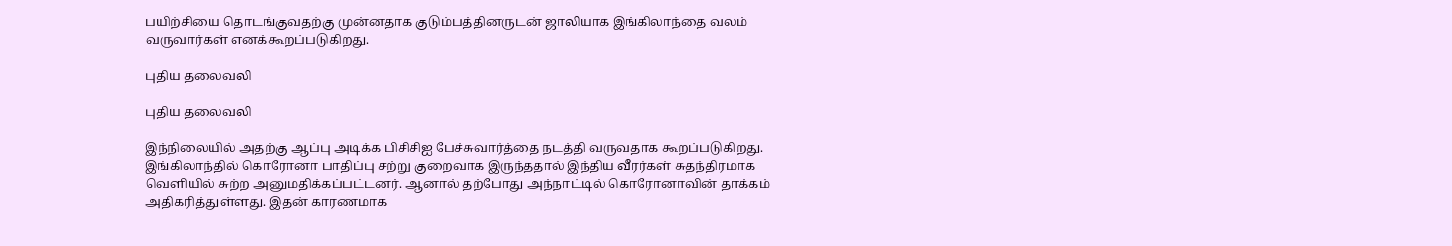பயிற்சியை தொடங்குவதற்கு முன்னதாக குடும்பத்தினருடன் ஜாலியாக இங்கிலாந்தை வலம் வருவார்கள் எனக்கூறப்படுகிறது.

புதிய தலைவலி

புதிய தலைவலி

இந்நிலையில் அதற்கு ஆப்பு அடிக்க பிசிசிஐ பேச்சுவார்த்தை நடத்தி வருவதாக கூறப்படுகிறது. இங்கிலாந்தில் கொரோனா பாதிப்பு சற்று குறைவாக இருந்ததால் இந்திய வீரர்கள் சுதந்திரமாக வெளியில் சுற்ற அனுமதிக்கப்பட்டனர். ஆனால் தற்போது அந்நாட்டில் கொரோனாவின் தாக்கம் அதிகரித்துள்ளது. இதன் காரணமாக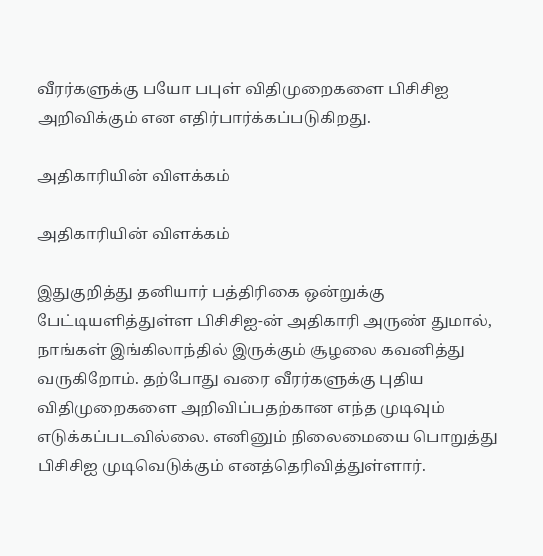வீரர்களுக்கு பயோ பபுள் விதிமுறைகளை பிசிசிஐ அறிவிக்கும் என எதிர்பார்க்கப்படுகிறது.

அதிகாரியின் விளக்கம்

அதிகாரியின் விளக்கம்

இதுகுறித்து தனியார் பத்திரிகை ஒன்றுக்கு பேட்டியளித்துள்ள பிசிசிஐ-ன் அதிகாரி அருண் துமால், நாங்கள் இங்கிலாந்தில் இருக்கும் சூழலை கவனித்து வருகிறோம். தற்போது வரை வீரர்களுக்கு புதிய விதிமுறைகளை அறிவிப்பதற்கான எந்த முடிவும் எடுக்கப்படவில்லை. எனினும் நிலைமையை பொறுத்து பிசிசிஐ முடிவெடுக்கும் எனத்தெரிவித்துள்ளார்.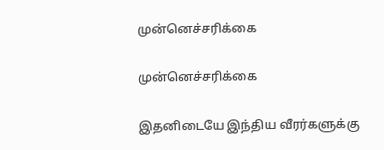முன்னெச்சரிக்கை

முன்னெச்சரிக்கை

இதனிடையே இந்திய வீரர்களுக்கு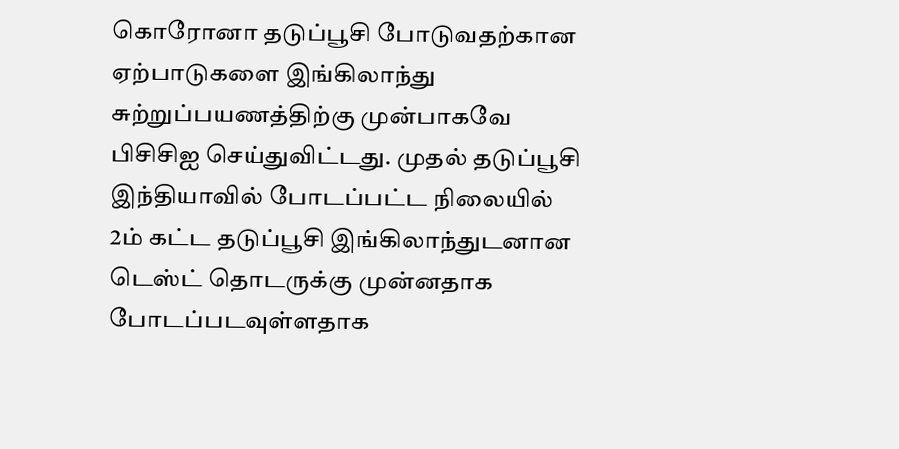கொரோனா தடுப்பூசி போடுவதற்கான ஏற்பாடுகளை இங்கிலாந்து சுற்றுப்பயணத்திற்கு முன்பாகவே பிசிசிஐ செய்துவிட்டது. முதல் தடுப்பூசி இந்தியாவில் போடப்பட்ட நிலையில் 2ம் கட்ட தடுப்பூசி இங்கிலாந்துடனான டெஸ்ட் தொடருக்கு முன்னதாக போடப்படவுள்ளதாக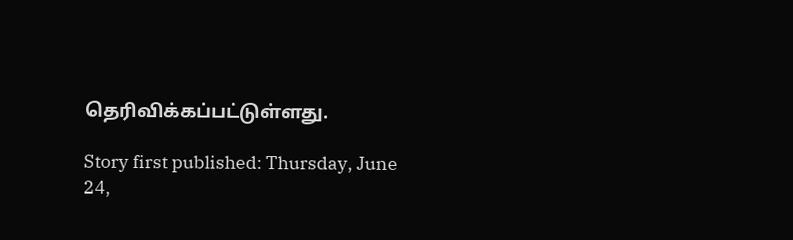தெரிவிக்கப்பட்டுள்ளது.

Story first published: Thursday, June 24,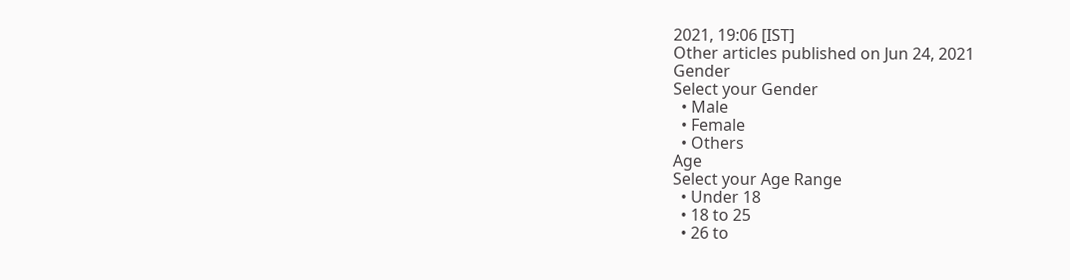2021, 19:06 [IST]
Other articles published on Jun 24, 2021
Gender
Select your Gender
  • Male
  • Female
  • Others
Age
Select your Age Range
  • Under 18
  • 18 to 25
  • 26 to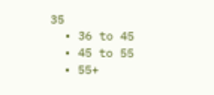35
  • 36 to 45
  • 45 to 55
  • 55+